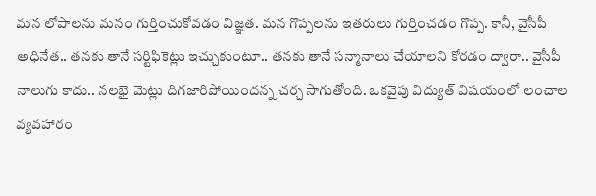మన లోపాలను మనం గుర్తించుకోవడం విజ్ఞత. మన గొప్పలను ఇతరులు గుర్తించడం గొప్ప. కానీ, వైసీపీ అధినేత.. తనకు తానే సర్టిఫికెట్లు ఇచ్చుకుంటూ.. తనకు తానే సన్మానాలు చేయాలని కోరడం ద్వారా.. వైసీపీ నాలుగు కాదు.. నలభై మెట్లు దిగజారిపోయిందన్న చర్చ సాగుతోంది. ఒకవైపు విద్యుత్ విషయంలో లంచాల వ్యవహారం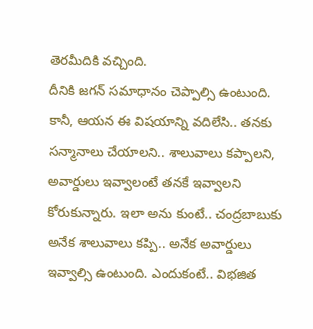తెరమీదికి వచ్చింది.
దీనికి జగన్ సమాధానం చెప్పాల్సి ఉంటుంది. కానీ, ఆయన ఈ విషయాన్ని వదిలేసి.. తనకు సన్మానాలు చేయాలని.. శాలువాలు కప్పాలని, అవార్డులు ఇవ్వాలంటే తనకే ఇవ్వాలని కోరుకున్నారు. ఇలా అను కుంటే.. చంద్రబాబుకు అనేక శాలువాలు కప్పి.. అనేక అవార్డులు ఇవ్వాల్సి ఉంటుంది. ఎందుకంటే.. విభజిత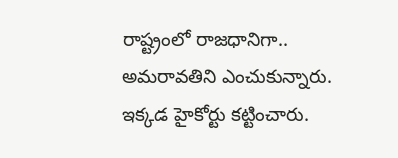రాష్ట్రంలో రాజధానిగా.. అమరావతిని ఎంచుకున్నారు. ఇక్కడ హైకోర్టు కట్టించారు.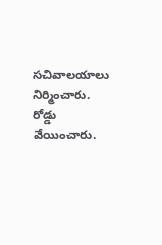సచివాలయాలు నిర్మించారు. రోడ్డు వేయించారు.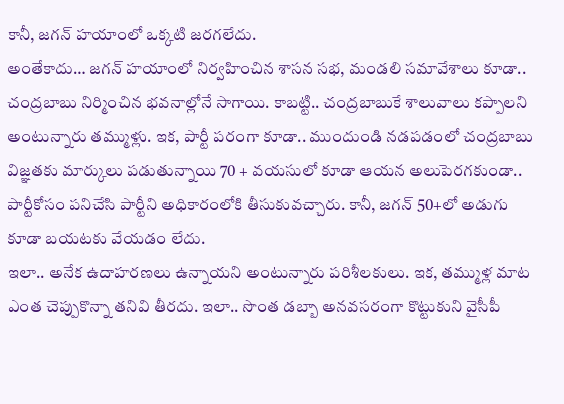కానీ, జగన్ హయాంలో ఒక్కటి జరగలేదు.
అంతేకాదు… జగన్ హయాంలో నిర్వహించిన శాసన సభ, మండలి సమావేశాలు కూడా.. చంద్రబాబు నిర్మించిన భవనాల్లోనే సాగాయి. కాబట్టి.. చంద్రబాబుకే శాలువాలు కప్పాలని అంటున్నారు తమ్ముళ్లు. ఇక, పార్టీ పరంగా కూడా.. ముందుండి నడపడంలో చంద్రబాబు విజ్ఞతకు మార్కులు పడుతున్నాయి 70 + వయసులో కూడా ఆయన అలుపెరగకుండా.. పార్టీకోసం పనిచేసి పార్టీని అధికారంలోకి తీసుకువచ్చారు. కానీ, జగన్ 50+లో అడుగు కూడా బయటకు వేయడం లేదు.
ఇలా.. అనేక ఉదాహరణలు ఉన్నాయని అంటున్నారు పరిశీలకులు. ఇక, తమ్ముళ్ల మాట ఎంత చెప్పుకొన్నా తనివి తీరదు. ఇలా.. సొంత డబ్బా అనవసరంగా కొట్టుకుని వైసీపీ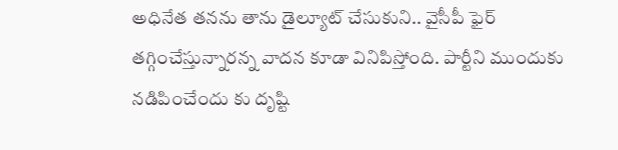అధినేత తనను తాను డైల్యూట్ చేసుకుని.. వైసీపీ ఫైర్ తగ్గించేస్తున్నారన్న వాదన కూడా వినిపిస్తోంది. పార్టీని ముందుకు నడిపించేందు కు దృష్టి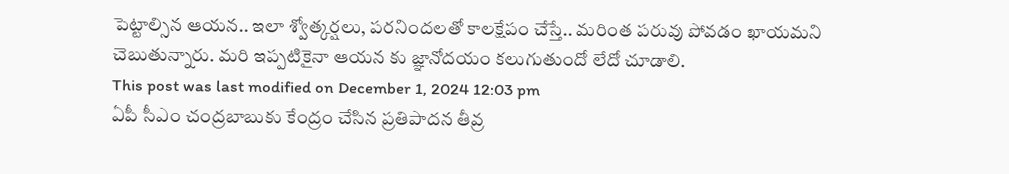పెట్టాల్సిన ఆయన.. ఇలా శ్వోత్కర్షలు, పరనిందలతో కాలక్షేపం చేస్తే.. మరింత పరువు పోవడం ఖాయమని చెబుతున్నారు. మరి ఇప్పటికైనా ఆయన కు జ్ఞానోదయం కలుగుతుందో లేదో చూడాలి.
This post was last modified on December 1, 2024 12:03 pm
ఏపీ సీఎం చంద్రబాబుకు కేంద్రం చేసిన ప్రతిపాదన తీవ్ర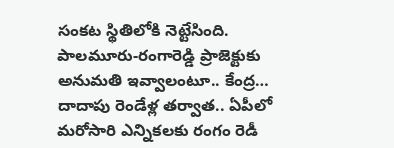సంకట స్థితిలోకి నెట్టేసింది. పాలమూరు-రంగారెడ్డి ప్రాజెక్టుకు అనుమతి ఇవ్వాలంటూ.. కేంద్ర…
దాదాపు రెండేళ్ల తర్వాత.. ఏపీలో మరోసారి ఎన్నికలకు రంగం రెడీ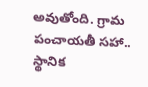అవుతోంది. గ్రామ పంచాయతీ సహా.. స్థానిక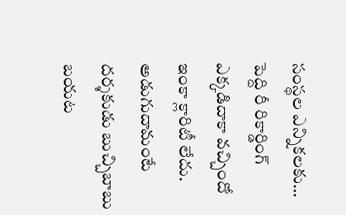సంస్థల ఎన్నికలకు…
పెద్ది రీ రికార్డింగ్ ఎక్కడిదాకా వచ్చిందో ఇంకా క్లారిటీ లేదు. అడుగుదామంటే దర్శకుడు బుచ్చిబాబు బయట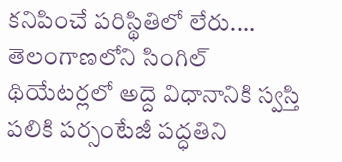కనిపించే పరిస్థితిలో లేరు.…
తెలంగాణలోని సింగిల్ థియేటర్లలో అద్దె విధానానికి స్వస్తి పలికి పర్సంటేజీ పద్ధతిని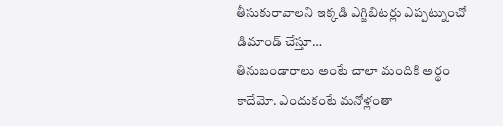తీసుకురావాలని ఇక్కడి ఎగ్జిబిటర్లు ఎప్పట్నుంచో డిమాండ్ చేస్తూ…
తినుబండారాలు అంటే చాలా మందికి అర్థం కాదేమో. ఎందుకంటే మనోళ్లంతా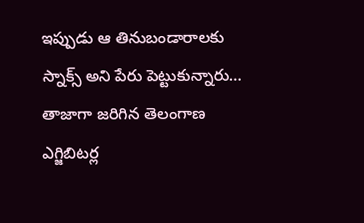ఇప్పుడు ఆ తినుబండారాలకు స్నాక్స్ అని పేరు పెట్టుకున్నారు…
తాజాగా జరిగిన తెలంగాణ ఎగ్జిబిటర్ల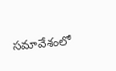సమావేశంలో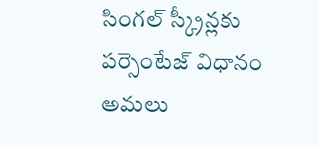సింగల్ స్క్రీన్లకు పర్సెంటేజ్ విధానం అమలు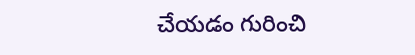చేయడం గురించి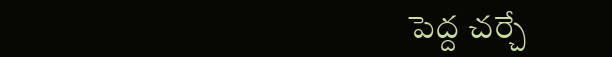పెద్ద చర్చే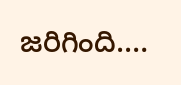జరిగింది.…